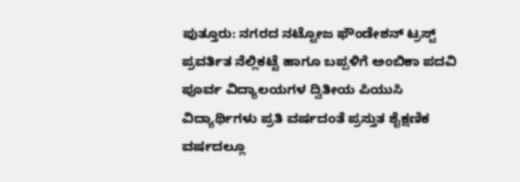ಪುತ್ತೂರು: ನಗರದ ನಟ್ಟೋಜ ಫೌಂಡೇಶನ್ ಟ್ರಸ್ಟ್ ಪ್ರವರ್ತಿತ ನೆಲ್ಲಿಕಟ್ಟೆ ಹಾಗೂ ಬಪ್ಪಳಿಗೆ ಅಂಬಿಕಾ ಪದವಿ ಪೂರ್ವ ವಿದ್ಯಾಲಯಗಳ ದ್ವಿತೀಯ ಪಿಯುಸಿ ವಿದ್ಯಾರ್ಥಿಗಳು ಪ್ರತಿ ವರ್ಷದಂತೆ ಪ್ರಸ್ತುತ ಶೈಕ್ಷಣಿಕ ವರ್ಷದಲ್ಲೂ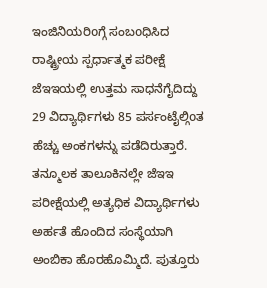ಇಂಜಿನಿಯರಿoಗ್ಗೆ ಸಂಬoಧಿಸಿದ ರಾಷ್ಟ್ರೀಯ ಸ್ಪರ್ಧಾತ್ಮಕ ಪರೀಕ್ಷೆ ಜೆಇಇಯಲ್ಲಿ ಉತ್ತಮ ಸಾಧನೆಗೈದಿದ್ದು 29 ವಿದ್ಯಾರ್ಥಿಗಳು 85 ಪರ್ಸಂಟೈಲ್ಗಿoತ ಹೆಚ್ಚು ಅಂಕಗಳನ್ನು ಪಡೆದಿರುತ್ತಾರೆ.
ತನ್ಮೂಲಕ ತಾಲೂಕಿನಲ್ಲೇ ಜೆಇಇ ಪರೀಕ್ಷೆಯಲ್ಲಿ ಅತ್ಯಧಿಕ ವಿದ್ಯಾರ್ಥಿಗಳು ಅರ್ಹತೆ ಹೊಂದಿದ ಸಂಸ್ಥೆಯಾಗಿ ಅಂಬಿಕಾ ಹೊರಹೊಮ್ಮಿದೆ. ಪುತ್ತೂರು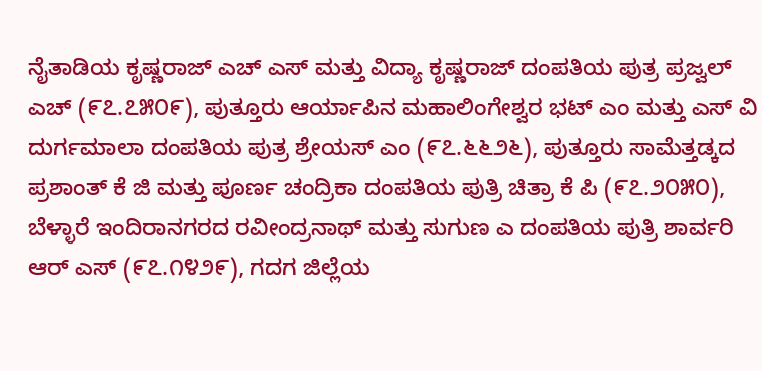ನೈತಾಡಿಯ ಕೃಷ್ಣರಾಜ್ ಎಚ್ ಎಸ್ ಮತ್ತು ವಿದ್ಯಾ ಕೃಷ್ಣರಾಜ್ ದಂಪತಿಯ ಪುತ್ರ ಪ್ರಜ್ವಲ್ ಎಚ್ (೯೭.೭೫೦೯), ಪುತ್ತೂರು ಆರ್ಯಾಪಿನ ಮಹಾಲಿಂಗೇಶ್ವರ ಭಟ್ ಎಂ ಮತ್ತು ಎಸ್ ವಿ ದುರ್ಗಮಾಲಾ ದಂಪತಿಯ ಪುತ್ರ ಶ್ರೇಯಸ್ ಎಂ (೯೭.೬೬೨೬), ಪುತ್ತೂರು ಸಾಮೆತ್ತಡ್ಕದ ಪ್ರಶಾಂತ್ ಕೆ ಜಿ ಮತ್ತು ಪೂರ್ಣ ಚಂದ್ರಿಕಾ ದಂಪತಿಯ ಪುತ್ರಿ ಚಿತ್ರಾ ಕೆ ಪಿ (೯೭.೨೦೫೦), ಬೆಳ್ಳಾರೆ ಇಂದಿರಾನಗರದ ರವೀಂದ್ರನಾಥ್ ಮತ್ತು ಸುಗುಣ ಎ ದಂಪತಿಯ ಪುತ್ರಿ ಶಾರ್ವರಿ ಆರ್ ಎಸ್ (೯೭.೧೪೨೯), ಗದಗ ಜಿಲ್ಲೆಯ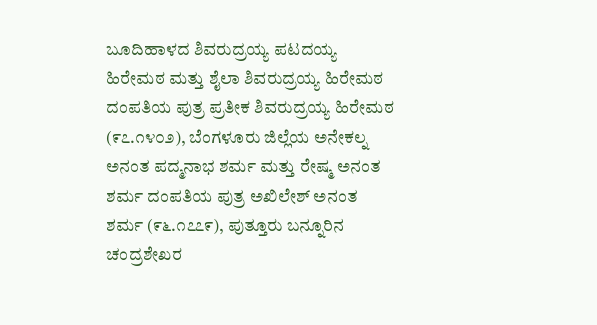ಬೂದಿಹಾಳದ ಶಿವರುದ್ರಯ್ಯ ಪಟದಯ್ಯ ಹಿರೇಮಠ ಮತ್ತು ಶೈಲಾ ಶಿವರುದ್ರಯ್ಯ ಹಿರೇಮಠ ದಂಪತಿಯ ಪುತ್ರ ಪ್ರತೀಕ ಶಿವರುದ್ರಯ್ಯ ಹಿರೇಮಠ (೯೭.೧೪೦೨), ಬೆಂಗಳೂರು ಜಿಲ್ಲೆಯ ಅನೇಕಲ್ನ ಅನಂತ ಪದ್ಮನಾಭ ಶರ್ಮ ಮತ್ತು ರೇಷ್ಮ ಅನಂತ ಶರ್ಮ ದಂಪತಿಯ ಪುತ್ರ ಅಖಿಲೇಶ್ ಅನಂತ ಶರ್ಮ (೯೬.೧೭೭೯), ಪುತ್ತೂರು ಬನ್ನೂರಿನ ಚಂದ್ರಶೇಖರ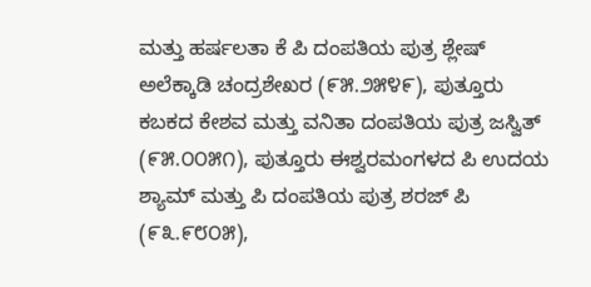ಮತ್ತು ಹರ್ಷಲತಾ ಕೆ ಪಿ ದಂಪತಿಯ ಪುತ್ರ ಶ್ಲೇಷ್ ಅಲೆಕ್ಕಾಡಿ ಚಂದ್ರಶೇಖರ (೯೫.೨೫೪೯), ಪುತ್ತೂರು ಕಬಕದ ಕೇಶವ ಮತ್ತು ವನಿತಾ ದಂಪತಿಯ ಪುತ್ರ ಜಸ್ವಿತ್ (೯೫.೦೦೫೧), ಪುತ್ತೂರು ಈಶ್ವರಮಂಗಳದ ಪಿ ಉದಯ ಶ್ಯಾಮ್ ಮತ್ತು ಪಿ ದಂಪತಿಯ ಪುತ್ರ ಶರಜ್ ಪಿ (೯೩.೯೮೦೫),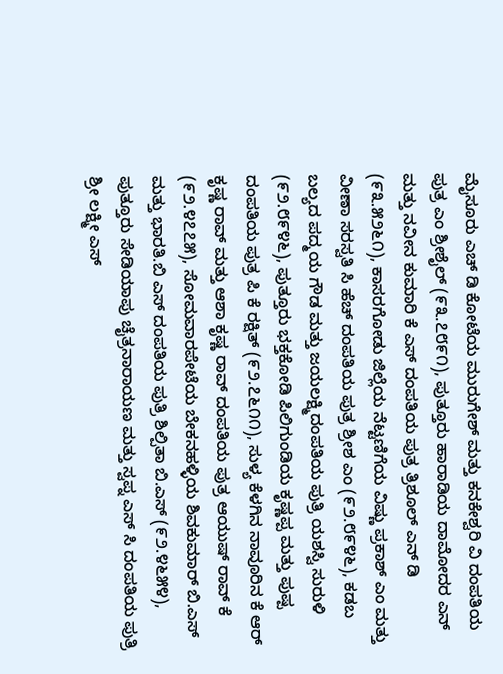ಮೈಸೂರು ಎಚ್ ಡಿ ಕೋಟೆಯ ಮುರುಗೇಶ್ ಮತ್ತು ಕನಕೇಶ್ವರಿ ವಿ ದಂಪತಿಯ ಪುತ್ರ ಎಂ ಶ್ರೀಶೈಲ್ (೯೩.೭೮೯೧), ಪುತ್ತೂರು ಹಾರಾಡಿಯ ದಾಮೋದರ ಎನ್ ಮತ್ತು ನವೀನ ಕುಮಾರಿ ಕೆ ಎಸ್ ದಂಪತಿಯ ಪುತ್ರ ತ್ರಿಶೂಲ್ ಎನ್ ಡಿ (೯೩.೫೨೬೧), ಕಾಸರಗೋಡು ಜಿಲ್ಲೆಯ ನೆಟ್ಟಣಿಗೆಯ ವಿಷ್ಣು ಪ್ರಕಾಶ್ ಎಂ ಮತ್ತು ವೀಣಾ ಸರಸ್ವತಿ ಸಿ ಹೆಚ್ ದಂಪತಿಯ ಪುತ್ರ ಶ್ರೀಶ ಎಂ (೯೨.೮೯೪೬), ಕಡಬ ಬಲ್ಯದ ಪದ್ಮಯ ಗೌಡ ಮತ್ತು ಜಯಲಕ್ಷ್ಮಿದಂಪತಿಯ ಪುತ್ರಿ ಯಶಸ್ವಿ ಸುರುಳಿ (೯೨.೮೯೪೬), ಪುತ್ತೂರು ಭಕ್ತಕೋಡಿ ಪಿಲಿಗುಂಡಿಯ ಕೃಷ್ಣಪ್ಪ ಮತ್ತು ಪುಷ್ಪ ದಂಪತಿಯ ಪುತ್ರ ಪಿ ಕೆ ರಕ್ಷಿತ್ (೯೨.೭೬೧೧), ಸುಳ್ಯ ಕೆಳಗಿನ ನಾವೂರಿನ ಕೆ ಆರ್ ಕೃಷ್ಣ ರಾವ್ ಮತ್ತು ಆಶಾ ಕೃಷ್ಣ ರಾವ್ ದಂಪತಿಯ ಪುತ್ರ ಆಯುಷ್ ರಾವ್ ಕೆ (೯೨.೪೭೭೫), ಸೋಮವಾರಪೇಟೆಯ ಬೇಕನಹಳ್ಳಿಯ ಶಿವಕುಮಾರ್ ಬಿ.ಎಸ್ ಮತ್ತು ಭಾರತಿ.ಬಿ ಎಸ್ ದಂಪತಿಯ ಪುತ್ರಿ ಶಿಲ್ಪಿತಾ ಬಿ.ಎಸ್ (೯೨.೪೬೫೪), ಪುತ್ತೂರು ಸೇಡಿಯಾಪು ಚೈತ್ರನಾರಾಯಣ ಮತ್ತು ಸ್ವಪ್ನ ಎಸ್ ಸಿ ದಂಪತಿಯ ಪುತ್ರಿ ಶ್ರೀ ಲಕ್ಷ್ಮೀ ಎಸ್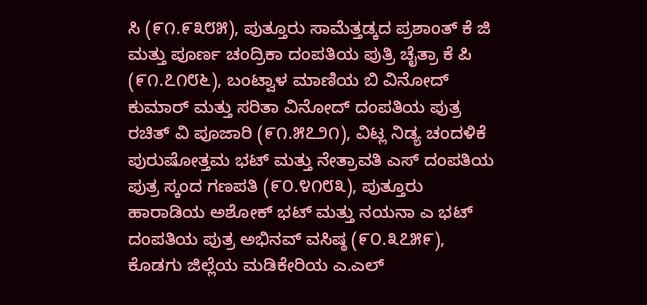ಸಿ (೯೧.೯೩೮೫), ಪುತ್ತೂರು ಸಾಮೆತ್ತಡ್ಕದ ಪ್ರಶಾಂತ್ ಕೆ ಜಿ ಮತ್ತು ಪೂರ್ಣ ಚಂದ್ರಿಕಾ ದಂಪತಿಯ ಪುತ್ರಿ ಚೈತ್ರಾ ಕೆ ಪಿ (೯೧.೭೧೮೬), ಬಂಟ್ವಾಳ ಮಾಣಿಯ ಬಿ ವಿನೋದ್ ಕುಮಾರ್ ಮತ್ತು ಸರಿತಾ ವಿನೋದ್ ದಂಪತಿಯ ಪುತ್ರ ರಚಿತ್ ವಿ ಪೂಜಾರಿ (೯೧.೫೭೨೧), ವಿಟ್ಲ ನಿಡ್ಯ ಚಂದಳಿಕೆ ಪುರುಷೋತ್ತಮ ಭಟ್ ಮತ್ತು ನೇತ್ರಾವತಿ ಎಸ್ ದಂಪತಿಯ ಪುತ್ರ ಸ್ಕಂದ ಗಣಪತಿ (೯೦.೪೧೮೩), ಪುತ್ತೂರು ಹಾರಾಡಿಯ ಅಶೋಕ್ ಭಟ್ ಮತ್ತು ನಯನಾ ಎ ಭಟ್ ದಂಪತಿಯ ಪುತ್ರ ಅಭಿನವ್ ವಸಿಷ್ಠ (೯೦.೩೭೫೯), ಕೊಡಗು ಜಿಲ್ಲೆಯ ಮಡಿಕೇರಿಯ ಎ.ಎಲ್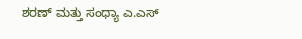ಶರಣ್ ಮತ್ತು ಸಂಧ್ಯಾ ಎ.ಎಸ್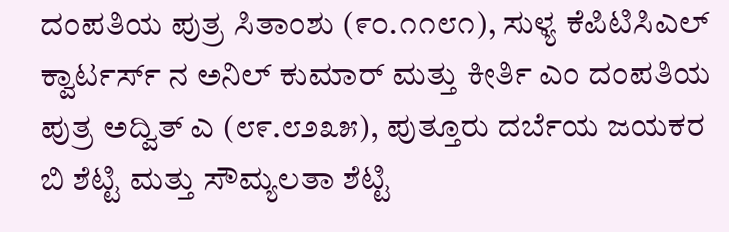ದಂಪತಿಯ ಪುತ್ರ ಸಿತಾಂಶು (೯೦.೧೧೮೧), ಸುಳ್ಯ ಕೆಪಿಟಿಸಿಎಲ್ ಕ್ವಾರ್ಟರ್ಸ್ ನ ಅನಿಲ್ ಕುಮಾರ್ ಮತ್ತು ಕೀರ್ತಿ ಎಂ ದಂಪತಿಯ ಪುತ್ರ ಅದ್ವಿತ್ ಎ (೮೯.೮೨೩೫), ಪುತ್ತೂರು ದರ್ಬೆಯ ಜಯಕರ ಬಿ ಶೆಟ್ಟಿ ಮತ್ತು ಸೌಮ್ಯಲತಾ ಶೆಟ್ಟಿ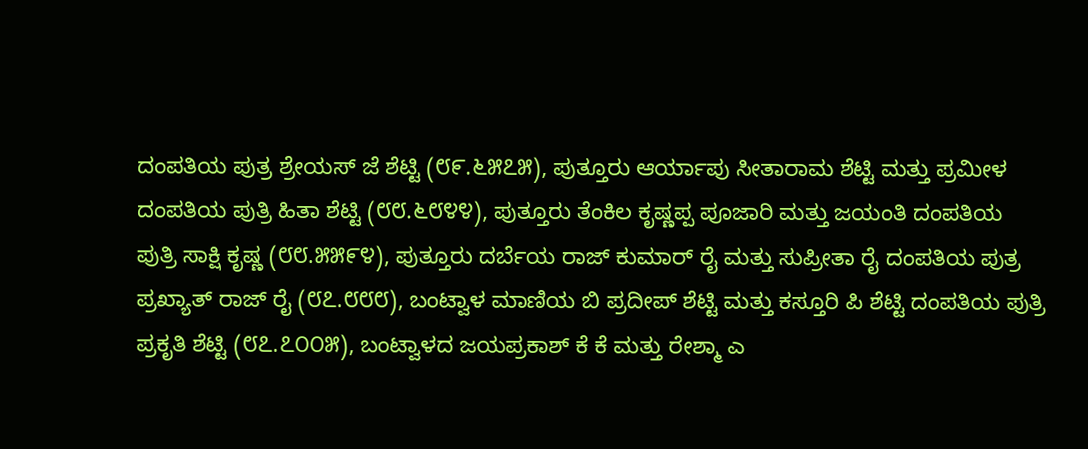ದಂಪತಿಯ ಪುತ್ರ ಶ್ರೇಯಸ್ ಜೆ ಶೆಟ್ಟಿ (೮೯.೬೫೭೫), ಪುತ್ತೂರು ಆರ್ಯಾಪು ಸೀತಾರಾಮ ಶೆಟ್ಟಿ ಮತ್ತು ಪ್ರಮೀಳ ದಂಪತಿಯ ಪುತ್ರಿ ಹಿತಾ ಶೆಟ್ಟಿ (೮೮.೬೮೪೪), ಪುತ್ತೂರು ತೆಂಕಿಲ ಕೃಷ್ಣಪ್ಪ ಪೂಜಾರಿ ಮತ್ತು ಜಯಂತಿ ದಂಪತಿಯ ಪುತ್ರಿ ಸಾಕ್ಷಿ ಕೃಷ್ಣ (೮೮.೫೫೯೪), ಪುತ್ತೂರು ದರ್ಬೆಯ ರಾಜ್ ಕುಮಾರ್ ರೈ ಮತ್ತು ಸುಪ್ರೀತಾ ರೈ ದಂಪತಿಯ ಪುತ್ರ ಪ್ರಖ್ಯಾತ್ ರಾಜ್ ರೈ (೮೭.೮೮೮), ಬಂಟ್ವಾಳ ಮಾಣಿಯ ಬಿ ಪ್ರದೀಪ್ ಶೆಟ್ಟಿ ಮತ್ತು ಕಸ್ತೂರಿ ಪಿ ಶೆಟ್ಟಿ ದಂಪತಿಯ ಪುತ್ರಿ ಪ್ರಕೃತಿ ಶೆಟ್ಟಿ (೮೭.೭೦೦೫), ಬಂಟ್ವಾಳದ ಜಯಪ್ರಕಾಶ್ ಕೆ ಕೆ ಮತ್ತು ರೇಶ್ಮಾ ಎ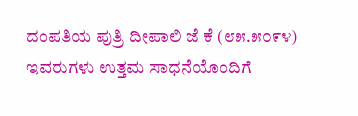ದಂಪತಿಯ ಪುತ್ರಿ ದೀಪಾಲಿ ಜೆ ಕೆ (೮೫.೫೦೯೪) ಇವರುಗಳು ಉತ್ತಮ ಸಾಧನೆಯೊಂದಿಗೆ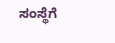ಸಂಸ್ಥೆಗೆ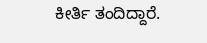ಕೀರ್ತಿ ತಂದಿದ್ದಾರೆ.